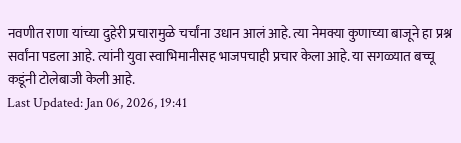नवणीत राणा यांच्या दुहेरी प्रचारामुळे चर्चांना उधान आलं आहे. त्या नेमक्या कुणाच्या बाजूने हा प्रश्न सर्वांना पडला आहे. त्यांनी युवा स्वाभिमानीसह भाजपचाही प्रचार केला आहे. या सगळ्यात बच्चू कडूंनी टोलेबाजी केली आहे.
Last Updated: Jan 06, 2026, 19:41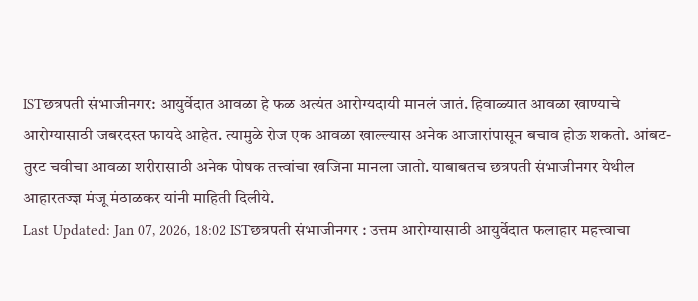ISTछत्रपती संभाजीनगर: आयुर्वेदात आवळा हे फळ अत्यंत आरोग्यदायी मानलं जातं. हिवाळ्यात आवळा खाण्याचे आरोग्यासाठी जबरदस्त फायदे आहेत. त्यामुळे रोज एक आवळा खाल्ल्यास अनेक आजारांपासून बचाव होऊ शकतो. आंबट-तुरट चवीचा आवळा शरीरासाठी अनेक पोषक तत्त्वांचा खजिना मानला जातो. याबाबतच छत्रपती संभाजीनगर येथील आहारतज्ज्ञ मंजू मंठाळकर यांनी माहिती दिलीये.
Last Updated: Jan 07, 2026, 18:02 ISTछत्रपती संभाजीनगर : उत्तम आरोग्यासाठी आयुर्वेदात फलाहार महत्त्वाचा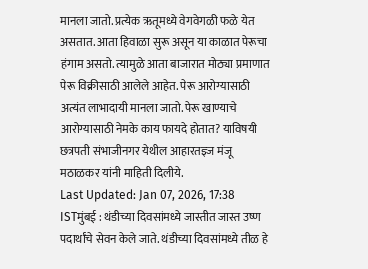मानला जातो. प्रत्येक ऋतूमध्ये वेगवेगळी फळे येत असतात. आता हिवाळा सुरू असून या काळात पेरूचा हंगाम असतो. त्यामुळे आता बाजारात मोठ्या प्रमाणात पेरू विक्रीसाठी आलेले आहेत. पेरू आरोग्यासाठी अत्यंत लाभादायी मानला जातो. पेरू खाण्याचे आरोग्यासाठी नेमके काय फायदे होतात? याविषयी छत्रपती संभाजीनगर येथील आहारतज्ञ्ज मंजू मठाळकर यांनी माहिती दिलीये.
Last Updated: Jan 07, 2026, 17:38 ISTमुंबई : थंडीच्या दिवसांमध्ये जास्तीत जास्त उष्ण पदार्थांचे सेवन केले जाते. थंडीच्या दिवसांमध्ये तीळ हे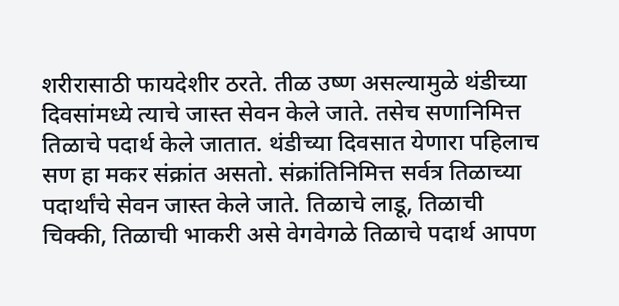शरीरासाठी फायदेशीर ठरते. तीळ उष्ण असल्यामुळे थंडीच्या दिवसांमध्ये त्याचे जास्त सेवन केले जाते. तसेच सणानिमित्त तिळाचे पदार्थ केले जातात. थंडीच्या दिवसात येणारा पहिलाच सण हा मकर संक्रांत असतो. संक्रांतिनिमित्त सर्वत्र तिळाच्या पदार्थांचे सेवन जास्त केले जाते. तिळाचे लाडू, तिळाची चिक्की, तिळाची भाकरी असे वेगवेगळे तिळाचे पदार्थ आपण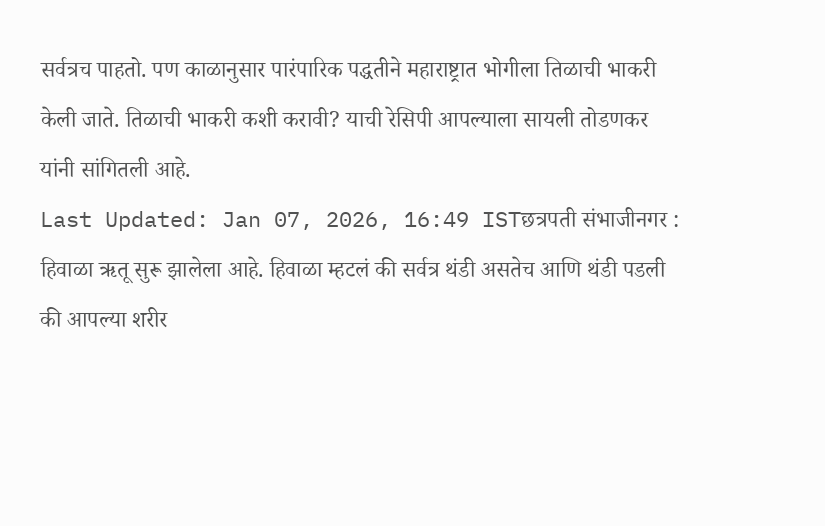सर्वत्रच पाहतो. पण काळानुसार पारंपारिक पद्धतीने महाराष्ट्रात भोगीला तिळाची भाकरी केली जाते. तिळाची भाकरी कशी करावी? याची रेसिपी आपल्याला सायली तोडणकर यांनी सांगितली आहे.
Last Updated: Jan 07, 2026, 16:49 ISTछत्रपती संभाजीनगर : हिवाळा ऋतू सुरू झालेला आहे. हिवाळा म्हटलं की सर्वत्र थंडी असतेच आणि थंडी पडली की आपल्या शरीर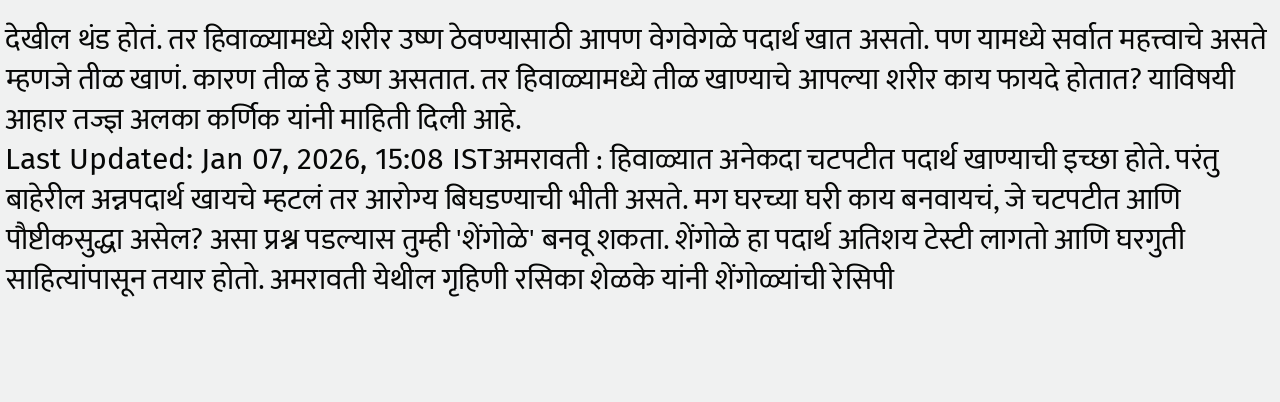देखील थंड होतं. तर हिवाळ्यामध्ये शरीर उष्ण ठेवण्यासाठी आपण वेगवेगळे पदार्थ खात असतो. पण यामध्ये सर्वात महत्त्वाचे असते म्हणजे तीळ खाणं. कारण तीळ हे उष्ण असतात. तर हिवाळ्यामध्ये तीळ खाण्याचे आपल्या शरीर काय फायदे होतात? याविषयी आहार तज्ज्ञ अलका कर्णिक यांनी माहिती दिली आहे.
Last Updated: Jan 07, 2026, 15:08 ISTअमरावती : हिवाळ्यात अनेकदा चटपटीत पदार्थ खाण्याची इच्छा होते. परंतु बाहेरील अन्नपदार्थ खायचे म्हटलं तर आरोग्य बिघडण्याची भीती असते. मग घरच्या घरी काय बनवायचं, जे चटपटीत आणि पौष्टीकसुद्धा असेल? असा प्रश्न पडल्यास तुम्ही 'शेंगोळे' बनवू शकता. शेंगोळे हा पदार्थ अतिशय टेस्टी लागतो आणि घरगुती साहित्यांपासून तयार होतो. अमरावती येथील गृहिणी रसिका शेळके यांनी शेंगोळ्यांची रेसिपी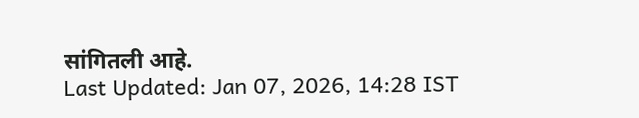सांगितली आहे.
Last Updated: Jan 07, 2026, 14:28 IST